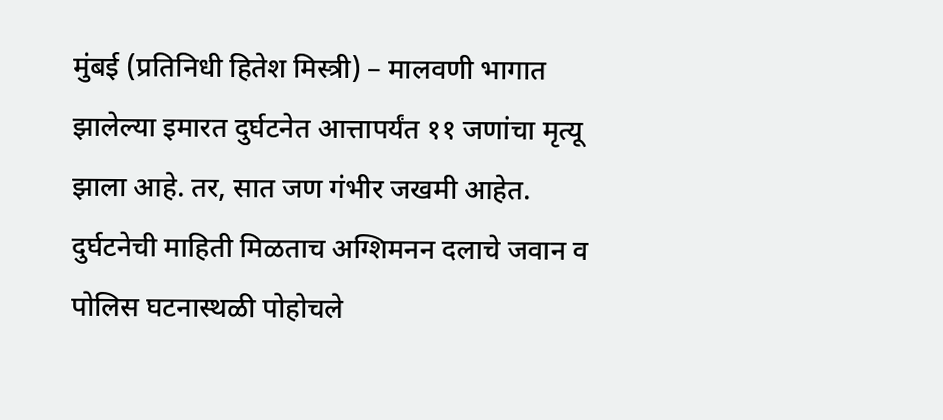मुंबई (प्रतिनिधी हितेश मिस्त्री) – मालवणी भागात झालेल्या इमारत दुर्घटनेत आत्तापर्यंत ११ जणांचा मृत्यू झाला आहे. तर, सात जण गंभीर जखमी आहेत. दुर्घटनेची माहिती मिळताच अग्शिमनन दलाचे जवान व पोलिस घटनास्थळी पोहोचले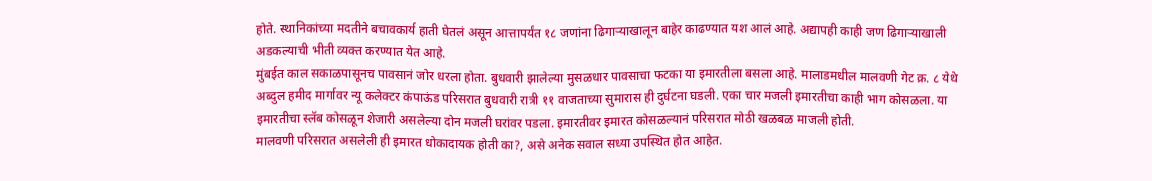होते. स्थानिकांच्या मदतीने बचावकार्य हाती घेतलं असून आत्तापर्यंत १८ जणांना ढिगाऱ्याखालून बाहेर काढण्यात यश आलं आहे. अद्यापही काही जण ढिगाऱ्याखाली अडकल्याची भीती व्यक्त करण्यात येत आहे.
मुंबईत काल सकाळपासूनच पावसानं जोर धरला होता. बुधवारी झालेल्या मुसळधार पावसाचा फटका या इमारतीला बसला आहे. मालाडमधील मालवणी गेट क्र. ८ येथे अब्दुल हमीद मार्गावर न्यू कलेक्टर कंपाऊंड परिसरात बुधवारी रात्री ११ वाजताच्या सुमारास ही दुर्घटना घडली. एका चार मजली इमारतीचा काही भाग कोसळला. या इमारतीचा स्लॅब कोसळून शेजारी असलेल्या दोन मजली घरांवर पडला. इमारतीवर इमारत कोसळल्यानं परिसरात मोठी खळबळ माजली होती.
मालवणी परिसरात असलेली ही इमारत धोकादायक होती का?, असे अनेक सवाल सध्या उपस्थित होत आहेत.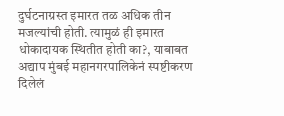दुर्घटनाग्रस्त इमारत तळ अधिक तीन मजल्यांची होती. त्यामुळं ही इमारत धोकादायक स्थितीत होती का?, याबाबत अद्याप मुंबई महानगरपालिकेनं स्पष्टीकरण दिलेलं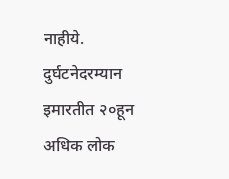नाहीये.
दुर्घटनेदरम्यान इमारतीत २०हून अधिक लोक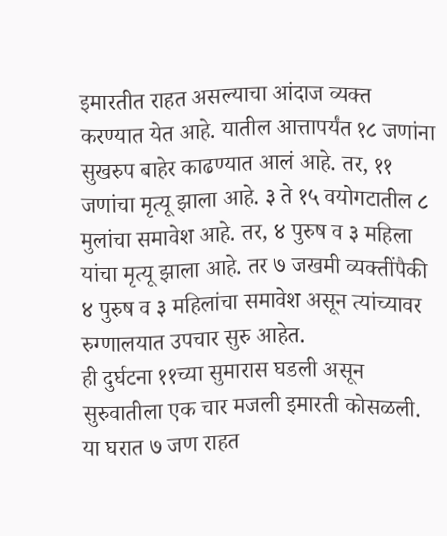इमारतीत राहत असल्याचा आंदाज व्यक्त करण्यात येत आहे. यातील आत्तापर्यंत १८ जणांना सुखरुप बाहेर काढण्यात आलं आहे. तर, ११ जणांचा मृत्यू झाला आहे. ३ ते १५ वयोगटातील ८ मुलांचा समावेश आहे. तर, ४ पुरुष व ३ महिला यांचा मृत्यू झाला आहे. तर ७ जखमी व्यक्तींपैकी ४ पुरुष व ३ महिलांचा समावेश असून त्यांच्यावर रुग्णालयात उपचार सुरु आहेत.
ही दुर्घटना ११च्या सुमारास घडली असून सुरुवातीला एक चार मजली इमारती कोसळली. या घरात ७ जण राहत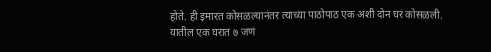होते. ही इमारत कोसळल्यानंतर त्याच्या पाठोपाठ एक अशी दोन घरं कोसळली. यातील एक घरात ७ जणं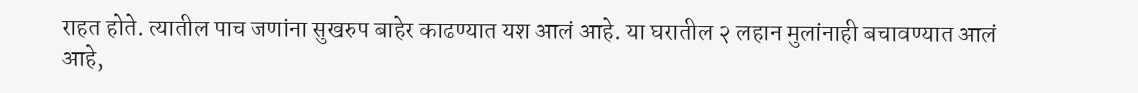राहत होते. त्यातील पाच जणांना सुखरुप बाहेर काढण्यात यश आलं आहे. या घरातील २ लहान मुलांनाही बचावण्यात आलं आहे,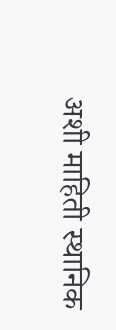अशी माहिती स्थानिक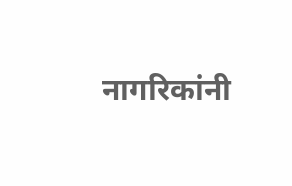नागरिकांनी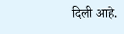दिली आहे.